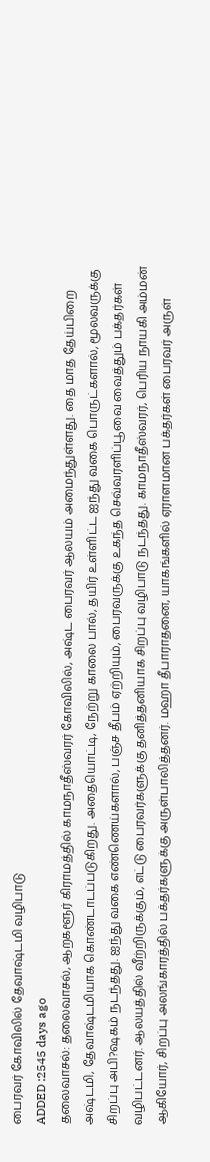பைரவர் கோவிலில் தேவாஷ்டமி வழிபாடு
ADDED :2545 days ago
தலைவாசல்: தலைவாசல், ஆறகளூர் கிராமத்தில் காமநாதீஸ்வரர் கோவிலில், அஷ்ட பைரவர் ஆலயம் அமைந்துள்ளது. தை மாத தேய்பிறை அஷ்டமி, தேவாஷ்டமியாக கொண்டாடப்படுகிறது. அதையொட்டி, நேற்று காலை பால், தயிர் உள்ளிட்ட ஐந்து வகை பொருட்களால், மூலவருக்கு சிறப்பு அபி?ஷகம் நடந்தது. ஐந்து வகை எண்ணெய்களால், பஞ்ச தீபம் ஏற்றியும், பைரவருக்கு உகந்த செவ்வரளிப்பூவை வைத்தும் பக்தர்கள் வழிபட்டனர். ஆலயத்தில் வீற்றிருக்கும், எட்டு பைரவர்களுக்கு தனித்தனியாக சிறப்பு வழிபாடு நடந்தது. காமநாதீஸ்வரர், பெரிய நாயகி அம்மன் ஆகியோர், சிறப்பு அலங்காரத்தில் பக்தர்களுக்கு அருள்பாலித்தனர். மஹா தீபாராதனை, யாகங்களில் ஏராளமான பக்தர்கள் பைரவர் அருள்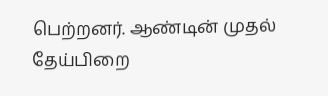பெற்றனர். ஆண்டின் முதல் தேய்பிறை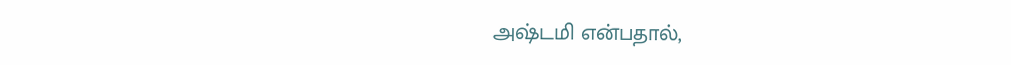அஷ்டமி என்பதால்,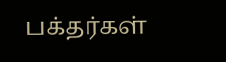பக்தர்கள்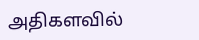அதிகளவில்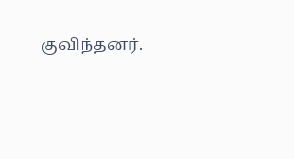குவிந்தனர்.